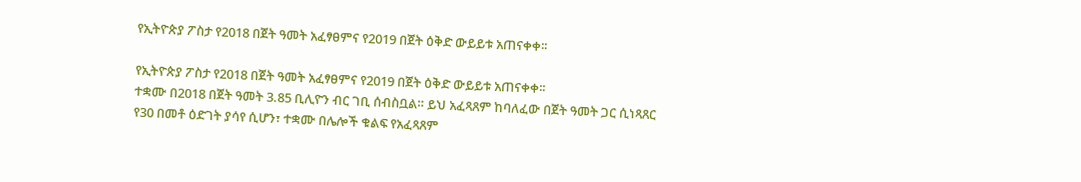የኢትዮጵያ ፖስታ የ2018 በጀት ዓመት አፈፃፀምና የ2019 በጀት ዕቅድ ውይይቱ አጠናቀቀ፡፡

የኢትዮጵያ ፖስታ የ2018 በጀት ዓመት አፈፃፀምና የ2019 በጀት ዕቅድ ውይይቱ አጠናቀቀ፡፡
ተቋሙ በ2018 በጀት ዓመት 3.85 ቢሊዮን ብር ገቢ ሰብስቧል። ይህ አፈጻጸም ከባለፈው በጀት ዓመት ጋር ሲነጻጸር የ30 በመቶ ዕድገት ያሳየ ሲሆን፣ ተቋሙ በሌሎች ቁልፍ የአፈጻጸም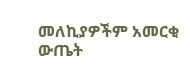መለኪያዎችም አመርቂ ውጤት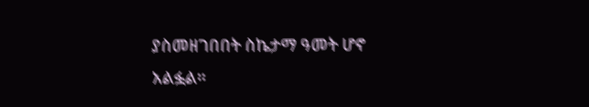ያስመዘገበበት ስኬታማ ዓመት ሆኖ አልፏል።